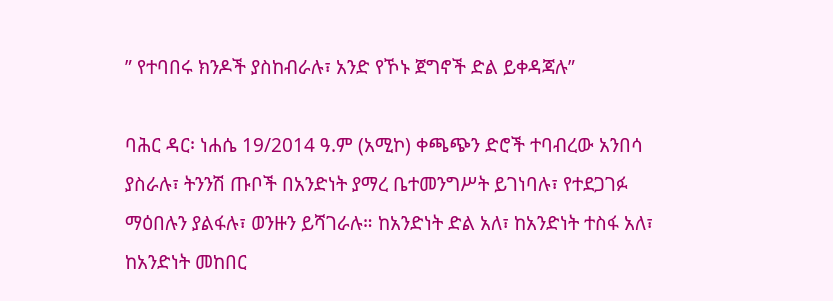ʺ የተባበሩ ክንዶች ያስከብራሉ፣ አንድ የኾኑ ጀግኖች ድል ይቀዳጃሉ”

ባሕር ዳር፡ ነሐሴ 19/2014 ዓ.ም (አሚኮ) ቀጫጭን ድሮች ተባብረው አንበሳ ያስራሉ፣ ትንንሽ ጡቦች በአንድነት ያማረ ቤተመንግሥት ይገነባሉ፣ የተደጋገፉ ማዕበሉን ያልፋሉ፣ ወንዙን ይሻገራሉ። ከአንድነት ድል አለ፣ ከአንድነት ተስፋ አለ፣ ከአንድነት መከበር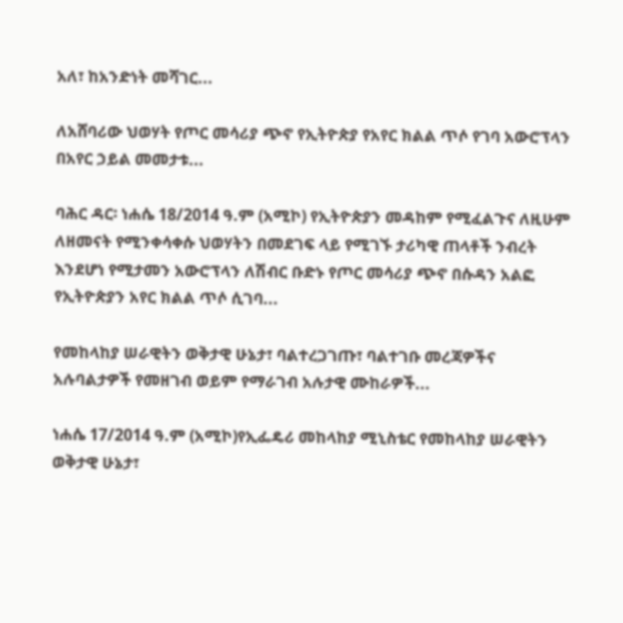አለ፣ ከአንድነት መሻገር...

ለአሸባሪው ህወሃት የጦር መሳሪያ ጭኖ የኢትዮጵያ የአየር ክልል ጥሶ የገባ አውሮፕላን በአየር ኃይል መመታቱ...

ባሕር ዳር፡ ነሐሴ 18/2014 ዓ.ም (አሚኮ) የኢትዮጵያን መዳከም የሚፈልጉና ለዚሁም ለዘመናት የሚንቀሳቀሱ ህወሃትን በመደገፍ ላይ የሚገኙ ታሪካዊ ጠላቶች ንብረት እንደሆነ የሚታመን አውሮፕላን ለሽብር ቡድኑ የጦር መሳሪያ ጭኖ በሱዳን አልፎ የኢትዮጵያን አየር ክልል ጥሶ ሲገባ...

የመከላከያ ሠራዊትን ወቅታዊ ሁኔታ፣ ባልተረጋገጡ፣ ባልተገቡ መረጃዎችና አሉባልታዎች የመዘገብ ወይም የማራገብ አሉታዊ ሙከራዎች...

ነሐሴ 17/2014 ዓ.ም (አሚኮ)የኢፌዴሪ መከላከያ ሚኒስቴር የመከላከያ ሠራዊትን ወቅታዊ ሁኔታ፣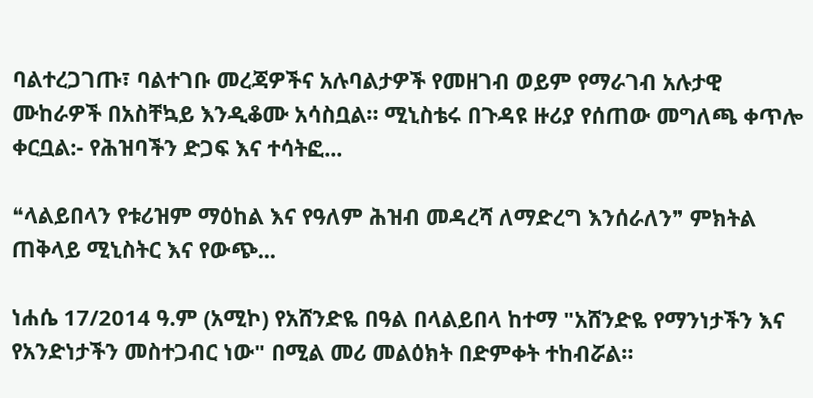ባልተረጋገጡ፣ ባልተገቡ መረጃዎችና አሉባልታዎች የመዘገብ ወይም የማራገብ አሉታዊ ሙከራዎች በአስቸኳይ እንዲቆሙ አሳስቧል። ሚኒስቴሩ በጉዳዩ ዙሪያ የሰጠው መግለጫ ቀጥሎ ቀርቧል:- የሕዝባችን ድጋፍ እና ተሳትፎ...

❝ላልይበላን የቱሪዝም ማዕከል እና የዓለም ሕዝብ መዳረሻ ለማድረግ እንሰራለን❞ ምክትል ጠቅላይ ሚኒስትር እና የውጭ...

ነሐሴ 17/2014 ዓ.ም (አሚኮ) የአሸንድዬ በዓል በላልይበላ ከተማ "አሸንድዬ የማንነታችን እና የአንድነታችን መስተጋብር ነው" በሚል መሪ መልዕክት በድምቀት ተከብሯል።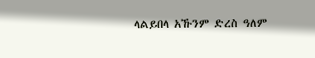ላልይበላ አኹንም ድረስ ዓለም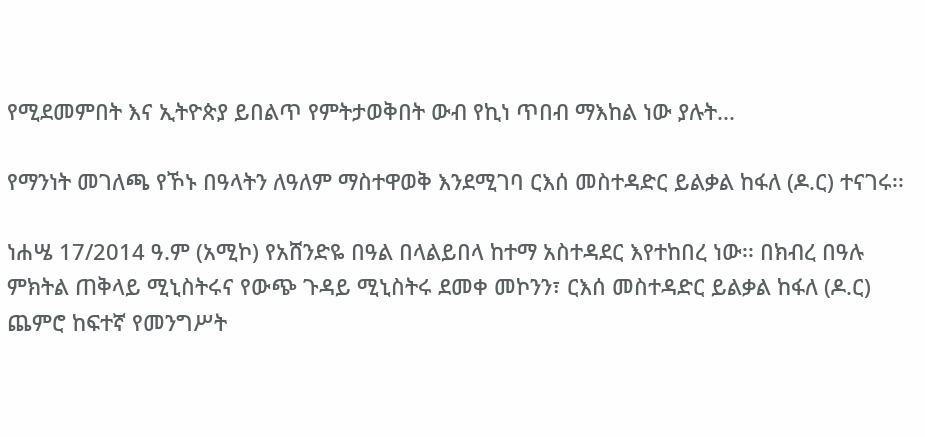የሚደመምበት እና ኢትዮጵያ ይበልጥ የምትታወቅበት ውብ የኪነ ጥበብ ማእከል ነው ያሉት...

የማንነት መገለጫ የኾኑ በዓላትን ለዓለም ማስተዋወቅ እንደሚገባ ርእሰ መስተዳድር ይልቃል ከፋለ (ዶ.ር) ተናገሩ፡፡

ነሐሤ 17/2014 ዓ.ም (አሚኮ) የአሸንድዬ በዓል በላልይበላ ከተማ አስተዳደር እየተከበረ ነው፡፡ በክብረ በዓሉ ምክትል ጠቅላይ ሚኒስትሩና የውጭ ጉዳይ ሚኒስትሩ ደመቀ መኮንን፣ ርእሰ መስተዳድር ይልቃል ከፋለ (ዶ.ር) ጨምሮ ከፍተኛ የመንግሥት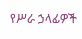የሥራ ኃላፊዎች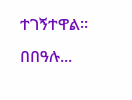ተገኝተዋል፡፡ በበዓሉ...